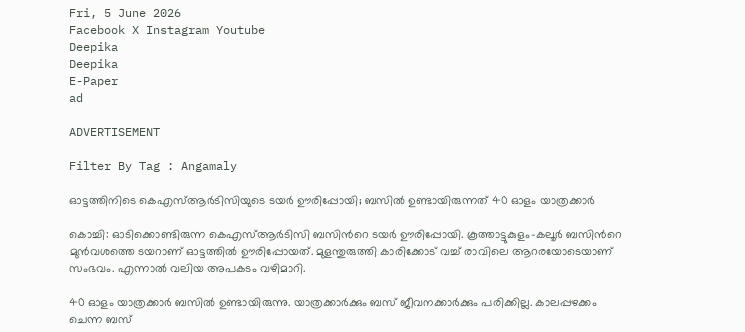Fri, 5 June 2026
Facebook X Instagram Youtube
Deepika
Deepika
E-Paper
ad

ADVERTISEMENT

Filter By Tag : Angamaly

ഓട്ടത്തിനിടെ കെഎസ്ആർടിസിയുടെ ടയർ ഊരിപ്പോയി; ബസിൽ ഉണ്ടായിരുന്നത് 40 ഓളം യാത്രക്കാർ

കൊച്ചി: ഓടിക്കൊണ്ടിരുന്ന കെഎസ്ആർടിസി ബസിന്‍റെ ടയർ ഊരിപ്പോയി. കൂത്താട്ടുകുളം-കലൂർ ബസിന്‍റെ മുൻവശത്തെ ടയറാണ് ഓട്ടത്തിൽ ഊരിപ്പോയത്. മുളന്തുരുത്തി കാരിക്കോട് വച്ച് രാവിലെ ആറരയോടെയാണ് സംഭവം. എന്നാൽ വലിയ അപകടം വഴിമാറി.

40 ഓളം യാത്രക്കാർ ബസിൽ ഉണ്ടായിരുന്നു. യാത്രക്കാർക്കും ബസ് ജീവനക്കാർക്കും പരിക്കില്ല. കാലപ്പഴക്കം ചെന്ന ബസ്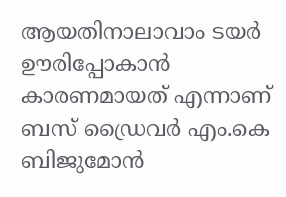ആയതിനാലാവാം ടയർ ഊരിപ്പോകാൻ കാരണമായത് എന്നാണ് ബസ് ഡ്രൈവർ എം.കെ ബിജുമോൻ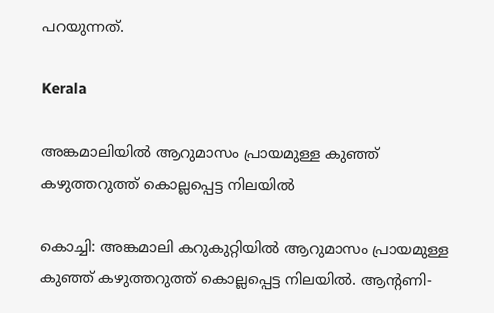പറയുന്നത്.

Kerala

അങ്കമാലിയിൽ ആറുമാസം പ്രായമുള്ള കുഞ്ഞ് കഴുത്തറുത്ത് കൊല്ലപ്പെട്ട നിലയിൽ

കൊച്ചി: അങ്കമാലി കറുകുറ്റിയിൽ ആറുമാസം പ്രായമുള്ള കുഞ്ഞ് കഴുത്തറുത്ത് കൊല്ലപ്പെട്ട നിലയിൽ. ആന്‍റണി-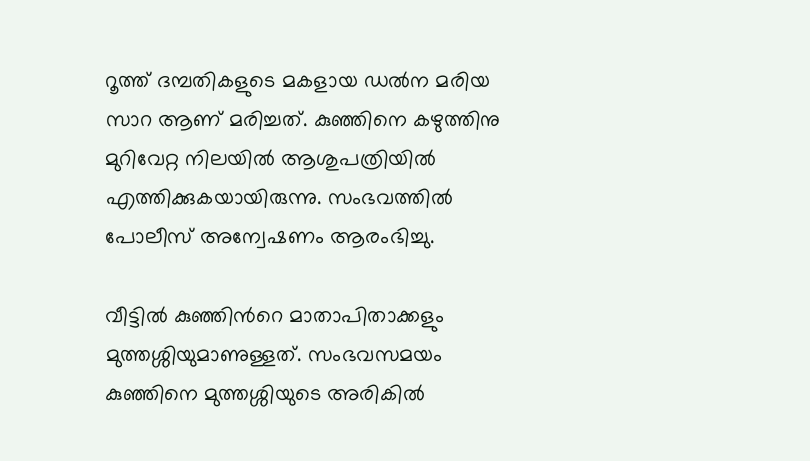റൂത്ത് ദമ്പതികളുടെ മകളായ ഡൽന മരിയ സാറ ആണ് മരിച്ചത്. കുഞ്ഞിനെ കഴുത്തിനു മുറിവേറ്റ നിലയിൽ ആശുപത്രിയിൽ എത്തിക്കുകയായിരുന്നു. സംഭവത്തിൽ പോലീസ് അന്വേഷണം ആരംഭിച്ചു.

വീട്ടിൽ കുഞ്ഞിന്‍റെ മാതാപിതാക്കളും മുത്തശ്ശിയുമാണുള്ളത്. സംഭവസമയം കുഞ്ഞിനെ മുത്തശ്ശിയുടെ അരികിൽ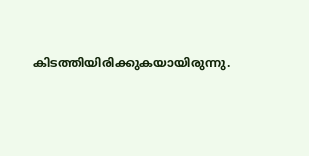കിടത്തിയിരിക്കുകയായിരുന്നു.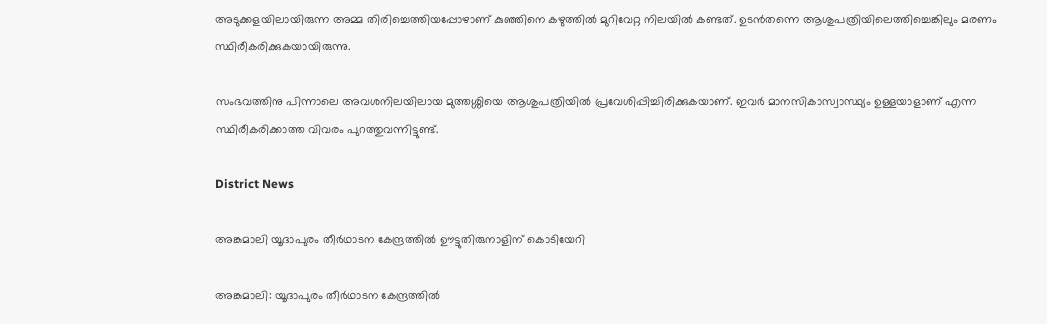അടുക്കളയിലായിരുന്ന അമ്മ തിരിച്ചെത്തിയപ്പോഴാണ് കുഞ്ഞിനെ കഴുത്തിൽ മുറിവേറ്റ നിലയിൽ കണ്ടത്. ഉടൻതന്നെ ആശുപത്രിയിലെത്തിച്ചെങ്കിലും മരണം സ്ഥിരീകരിക്കുകയായിരുന്നു.

സംഭവത്തിനു പിന്നാലെ അവശനിലയിലായ മുത്തശ്ശിയെ ആശുപത്രിയിൽ പ്രവേശിപ്പിച്ചിരിക്കുകയാണ്. ഇവർ മാനസികാസ്വാസ്ഥ്യം ഉള്ളയാളാണ് എന്ന സ്ഥിരീകരിക്കാത്ത വിവരം പുറത്തുവന്നിട്ടുണ്ട്.

District News

അങ്കമാലി യൂദാപുരം തീർഥാടന കേന്ദ്രത്തിൽ ഊട്ടുതിരുനാളിന് കൊടിയേറി

അങ്കമാലി: യൂദാപുരം തീർഥാടന കേന്ദ്രത്തിൽ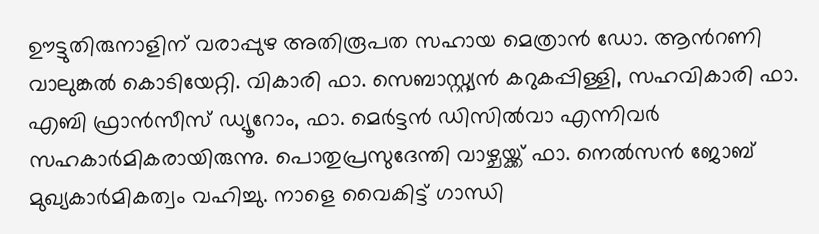ഊട്ടുതിരുനാളിന് വരാപ്പുഴ അതിരൂപത സഹായ മെത്രാൻ ഡോ. ആന്‍റണി വാലുങ്കൽ കൊടിയേറ്റി. വികാരി ഫാ. സെബാസ്റ്റ്യൻ കറുകപ്പിള്ളി, സഹവികാരി ഫാ. എബി ഫ്രാൻസീസ് ഡ്യൂറോം, ഫാ. മെർട്ടൻ ഡിസിൽവാ എന്നിവർ സഹകാർമികരായിരുന്നു. പൊതുപ്രസുദേന്തി വാഴ്ചയ്ക്ക് ഫാ. നെൽസൻ ജോബ് മുഖ്യകാർമികത്വം വഹിച്ചു. നാളെ വൈകിട്ട് ഗാന്ധി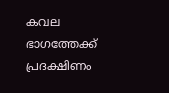കവല ഭാഗത്തേക്ക് പ്രദക്ഷിണം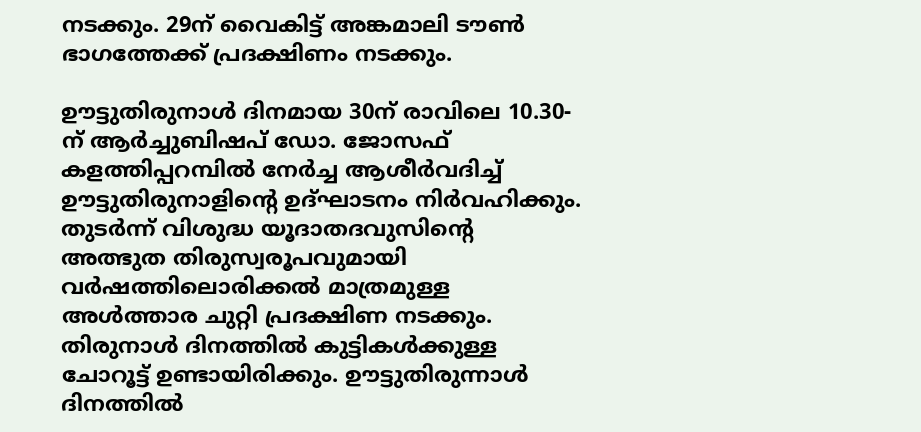നടക്കും. 29ന് വൈകിട്ട് അങ്കമാലി ടൗൺ ഭാഗത്തേക്ക് പ്രദക്ഷിണം നടക്കും.

ഊട്ടുതിരുനാൾ ദിനമായ 30ന് രാവിലെ 10.30- ന് ആർച്ചുബിഷപ് ഡോ. ജോസഫ് കളത്തിപ്പറമ്പിൽ നേർച്ച ആശീർവദിച്ച് ഊട്ടുതിരുനാളിന്‍റെ ഉദ്ഘാടനം നിർവഹിക്കും. തുടർന്ന് വിശുദ്ധ യൂദാതദവുസിന്റെ അത്ഭുത തിരുസ്വരൂപവുമായി വർഷത്തിലൊരിക്കൽ മാത്രമുള്ള അൾത്താര ചുറ്റി പ്രദക്ഷിണ നടക്കും. തിരുനാൾ ദിനത്തിൽ കുട്ടികൾക്കുള്ള ചോറൂട്ട് ഉണ്ടായിരിക്കും. ഊട്ടുതിരുന്നാൾ ദിനത്തിൽ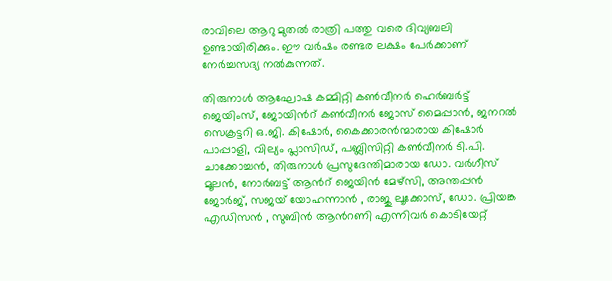രാവിലെ ആറു മുതൽ രാത്രി പത്തു വരെ ദിവ്യബലി ഉണ്ടായിരിക്കും. ഈ വർഷം രണ്ടര ലക്ഷം പേർക്കാണ് നേർച്ചസദ്യ നൽകുന്നത്.

തിരുനാൾ ആഘോഷ കമ്മിറ്റി കൺവീനർ ഹെർബർട്ട് ജെയിംസ്, ജോയിന്‍റ് കൺവീനർ ജോസ് മൈപ്പാൻ, ജനറൽ സെക്രട്ടറി ഒ.ജി. കിഷോർ, കൈക്കാരൻന്മാരായ കിഷോർ പാപ്പാളി, വില്യം പ്ലാസിഡ്, പബ്ലിസിറ്റി കൺവീനർ ടി.പി. ചാക്കോച്ചൻ, തിരുനാൾ പ്രസുദേന്തിമാരായ ഡോ. വർഗീസ് മൂലൻ, നോർബട്ട് ആന്‍റ് ജെയിൻ മേഴ്സി, അന്തപ്പൻ ജോർജ്, സജയ് യോഹന്നാൻ , രാജു ലൂക്കോസ്, ഡോ. പ്രിയങ്ക എഡിസൻ , സുബിൻ ആന്‍റണി എന്നിവർ കൊടിയേറ്റ്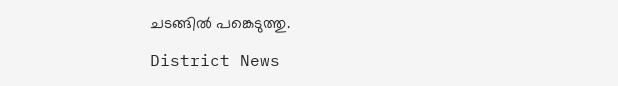ചടങ്ങിൽ പങ്കെടുത്തു.

District News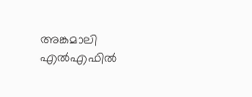അങ്കമാലി എൽഎഫിൽ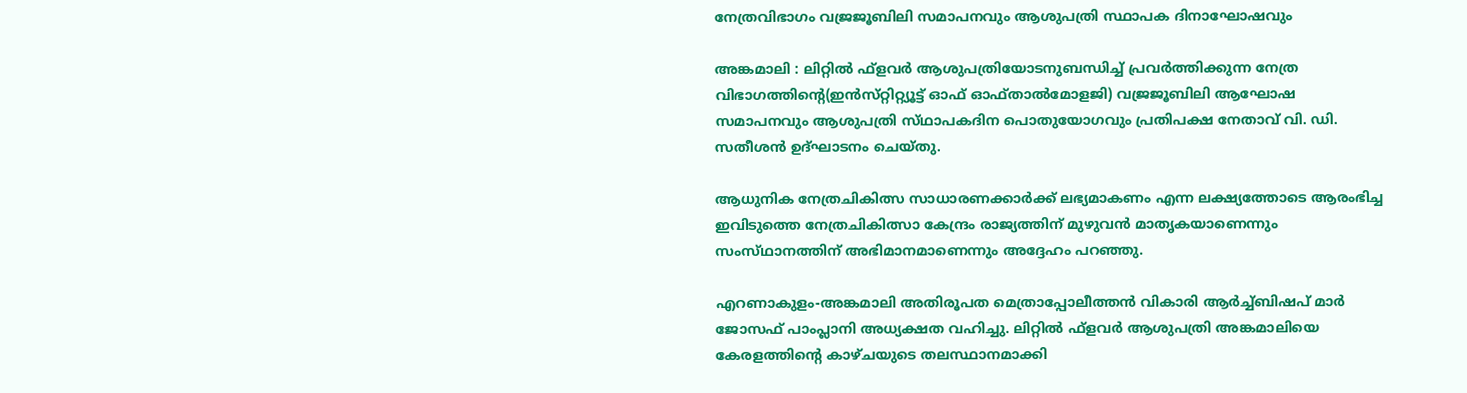നേത്രവിഭാഗം വജ്രജൂബിലി സമാപനവും ആശുപത്രി സ്ഥാപക ദിനാഘോഷവും

അങ്കമാലി : ലിറ്റിൽ ഫ്ളവർ ആശുപത്രിയോടനുബന്ധിച്ച് പ്രവർത്തിക്കുന്ന നേത്ര വിഭാഗത്തിന്‍റെ(ഇൻസ്‌റ്റിറ്റ്യൂട്ട് ഓഫ് ഓഫ്‌താൽമോളജി) വജ്രജൂബിലി ആഘോഷ സമാപനവും ആശുപത്രി സ്‌ഥാപകദിന പൊതുയോഗവും പ്രതിപക്ഷ നേതാവ് വി. ഡി. സതീശൻ ഉദ്ഘാടനം ചെയ്തു.

ആധുനിക നേത്രചികിത്സ സാധാരണക്കാർക്ക് ലഭ്യമാകണം എന്ന ലക്ഷ്യത്തോടെ ആരംഭിച്ച ഇവിടുത്തെ നേത്രചികിത്സാ കേന്ദ്രം രാജ്യത്തിന് മുഴുവൻ മാതൃകയാണെന്നും സംസ്‌ഥാനത്തിന് അഭിമാനമാണെന്നും അദ്ദേഹം പറഞ്ഞു.

എറണാകുളം-അങ്കമാലി അതിരൂപത മെത്രാപ്പോലീത്തൻ വികാരി ആർച്ച്ബിഷപ് മാർ ജോസഫ് പാംപ്ലാനി അധ്യക്ഷത വഹിച്ചു. ലിറ്റിൽ ഫ്ളവർ ആശുപത്രി അങ്കമാലിയെ കേരളത്തിന്‍റെ കാഴ്ചയുടെ തലസ്ഥാനമാക്കി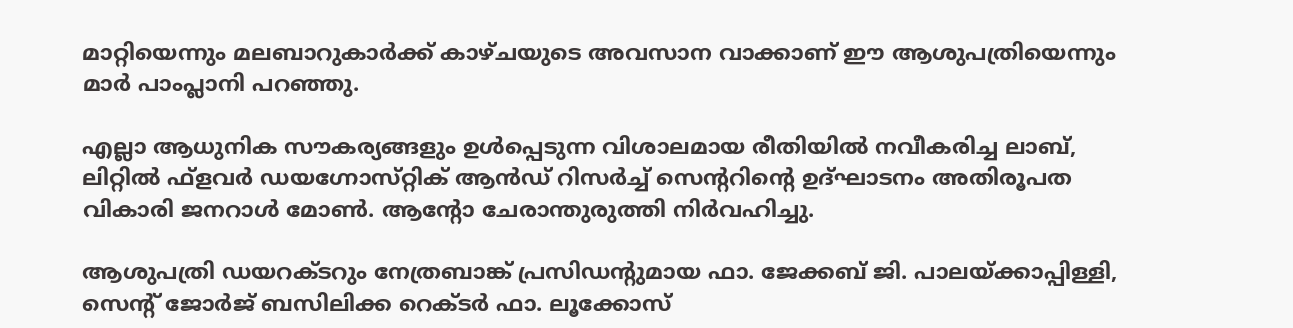മാറ്റിയെന്നും മലബാറുകാർക്ക് കാഴ്ചയുടെ അവസാന വാക്കാണ് ഈ ആശുപത്രിയെന്നും മാർ പാംപ്ലാനി പറഞ്ഞു.

എല്ലാ ആധുനിക സൗകര്യങ്ങളും ഉൾപ്പെടുന്ന വിശാലമായ രീതിയിൽ നവീകരിച്ച ലാബ്, ലിറ്റിൽ ഫ്ളവർ ഡയഗ്നോസ്‌റ്റിക്‌ ആൻഡ് റിസർച്ച് സെന്‍ററിന്‍റെ ഉദ്ഘാടനം അതിരൂപത വികാരി ജനറാൾ മോൺ. ആന്‍റോ ചേരാന്തുരുത്തി നിർവഹിച്ചു.

ആശുപത്രി ഡയറക്ടറും നേത്രബാങ്ക് പ്രസിഡന്‍റുമായ ഫാ. ജേക്കബ് ജി. പാലയ്ക്കാപ്പിള്ളി, സെന്‍റ് ജോർജ് ബസിലിക്ക റെക്ടർ ഫാ. ലൂക്കോസ്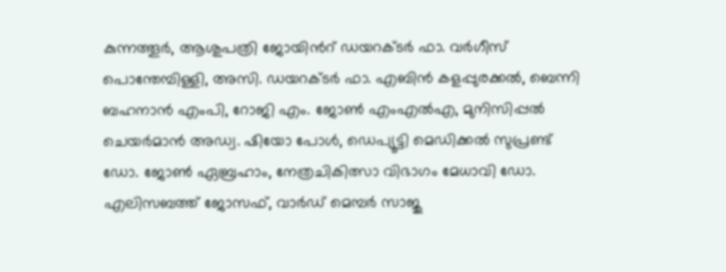കുന്നത്തൂർ, ആശുപത്രി ജോയിന്‍റ് ഡയറക്ടർ ഫാ. വർഗീസ് പൊന്തേമ്പിള്ളി, അസി. ഡയറക്ടർ ഫാ. എബിൻ കളപ്പുരക്കൽ, ബെന്നി ബഹനാൻ എംപി, റോജി എം. ജോൺ എംഎൽഎ, മുനിസിപ്പൽ ചെയർമാൻ അഡ്വ. ഷിയോ പോൾ, ഡെപ്യൂട്ടി മെഡിക്കൽ സുപ്രണ്ട് ഡോ. ജോൺ ഏബ്രഹാം, നേത്രചികിത്സാ വിഭാഗം മേധാവി ഡോ. എലിസബത്ത് ജോസഫ്, വാർഡ് മെമ്പർ സാജു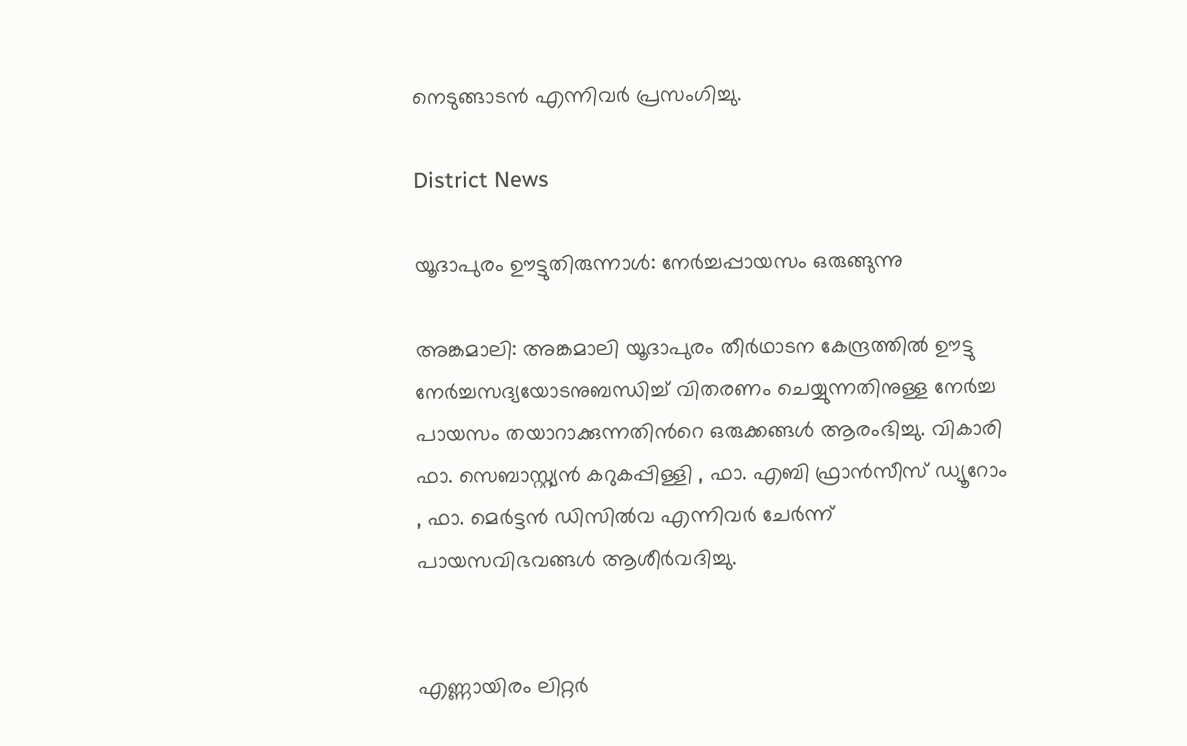നെടുങ്ങാടൻ എന്നിവർ പ്രസംഗിച്ചു.

District News

യൂദാപുരം ഊട്ടുതിരുന്നാൾ: നേർച്ചപ്പായസം ഒരുങ്ങുന്നു

അങ്കമാലി: അങ്കമാലി യൂദാപുരം തീർഥാടന കേന്ദ്രത്തിൽ ഊട്ടു നേർച്ചസദ്യയോടനുബന്ധിച്ച് വിതരണം ചെയ്യുന്നതിനുള്ള നേർച്ച പായസം തയാറാക്കുന്നതിന്‍റെ ഒരുക്കങ്ങൾ ആരംഭിച്ചു. വികാരി ഫാ. സെബാസ്റ്റ്യൻ കറുകപ്പിള്ളി , ഫാ. എബി ഫ്രാൻസീസ് ഡ്യൂറോം , ഫാ. മെർട്ടൻ ഡിസിൽവ എന്നിവർ ചേർന്ന് പായസവിഭവങ്ങൾ ആശീർവദിച്ചു.


എണ്ണായിരം ലിറ്റർ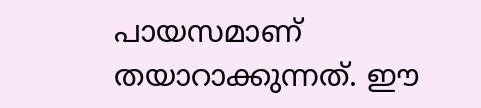പായസമാണ് തയാറാക്കുന്നത്. ഈ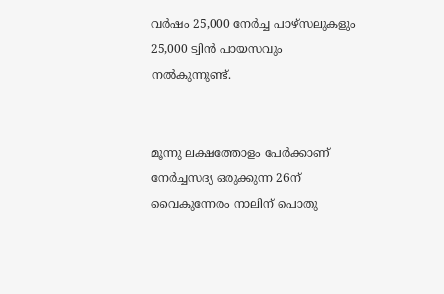വർഷം 25,000 നേർച്ച പാഴ്സലുകളും 25,000 ട്വിൻ പായസവും നൽകുന്നുണ്ട്.


മൂന്നു ലക്ഷത്തോളം പേർക്കാണ് നേർച്ചസദ്യ ഒരുക്കുന്ന 26ന് വൈകുന്നേരം നാലിന് പൊതു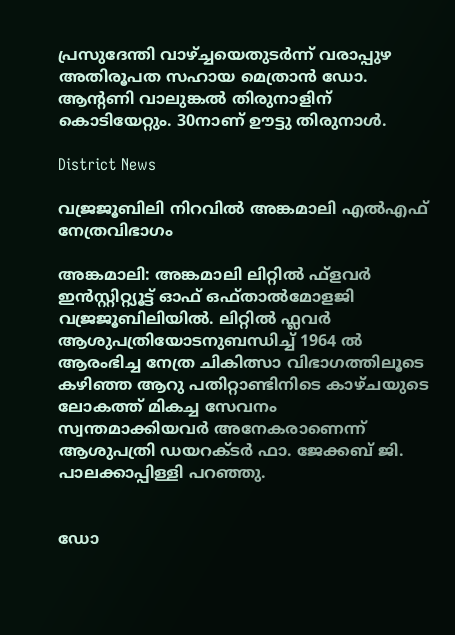പ്രസുദേന്തി വാഴ്ച്ചയെതുടർന്ന് വരാപ്പുഴ അതിരൂപത സഹായ മെത്രാൻ ഡോ. ആന്‍റണി വാലുങ്കൽ തിരുനാളിന് കൊടിയേറ്റും. 30നാണ് ഊട്ടു തിരുനാൾ.

District News

വജ്രജൂബിലി നിറവിൽ അങ്കമാലി എൽഎഫ് നേത്രവിഭാഗം

അങ്കമാലി: അങ്കമാലി ലിറ്റിൽ ഫ്ളവർ ഇൻസ്റ്റിറ്റ്യൂട്ട് ഓഫ് ഒഫ്‌താൽമോളജി വജ്രജൂബിലിയിൽ. ലിറ്റിൽ ഫ്ലവർ ആശുപത്രിയോടനുബന്ധിച്ച് 1964 ൽ ആരംഭിച്ച നേത്ര ചികിത്സാ വിഭാഗത്തിലൂടെ കഴിഞ്ഞ ആറു പതിറ്റാണ്ടിനിടെ കാഴ്ചയുടെ ലോകത്ത് മികച്ച സേവനം സ്വന്തമാക്കിയവർ അനേകരാണെന്ന് ആശുപത്രി ഡയറക്ടർ ഫാ. ജേക്കബ് ജി. പാലക്കാപ്പിള്ളി പറഞ്ഞു.


ഡോ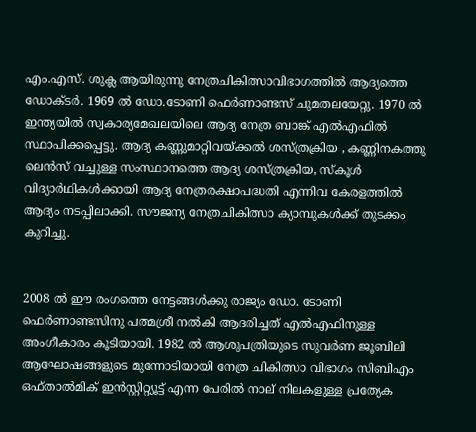എം.എസ്. ശുക്ല ആയിരുന്നു നേത്രചികിത്സാവിഭാഗത്തിൽ ആദ്യത്തെ ഡോക്ടർ. 1969 ൽ ഡോ.ടോണി ഫെർണാണ്ടസ് ചുമതലയേറ്റു. 1970 ൽ ഇന്ത്യയിൽ സ്വകാര്യമേഖലയിലെ ആദ്യ നേത്ര ബാങ്ക് എൽഎഫിൽ സ്ഥാപിക്കപ്പെട്ടു. ആദ്യ കണ്ണുമാറ്റിവയ്ക്കൽ ശസ്ത്രക്രിയ , കണ്ണിനകത്തു ലെൻസ്‌ വച്ചുള്ള സംസ്ഥാനത്തെ ആദ്യ ശസ്ത്രക്രിയ, സ്കൂൾ വിദ്യാർഥികൾക്കായി ആദ്യ നേത്രരക്ഷാപദ്ധതി എന്നിവ കേരളത്തിൽ ആദ്യം നടപ്പിലാക്കി. സൗജന്യ നേത്രചികിത്സാ ക്യാമ്പുകൾക്ക് തുടക്കം കുറിച്ചു.


2008 ൽ ഈ രംഗത്തെ നേട്ടങ്ങൾക്കു രാജ്യം ഡോ. ടോണി ഫെർണാണ്ടസിനു പത്മശ്രീ നൽകി ആദരിച്ചത് എൽഎഫിനുള്ള അംഗീകാരം കൂടിയായി. 1982 ല്‍ ആശുപത്രിയുടെ സുവർണ ജൂബിലി ആഘോഷങ്ങളുടെ മുന്നോടിയായി നേത്ര ചികിത്സാ വിഭാഗം സിബിഎം ഒഫ്താൽമിക് ഇൻസ്റ്റിറ്റ്യൂട്ട് എന്ന പേരിൽ നാല് നിലകളുള്ള പ്രത്യേക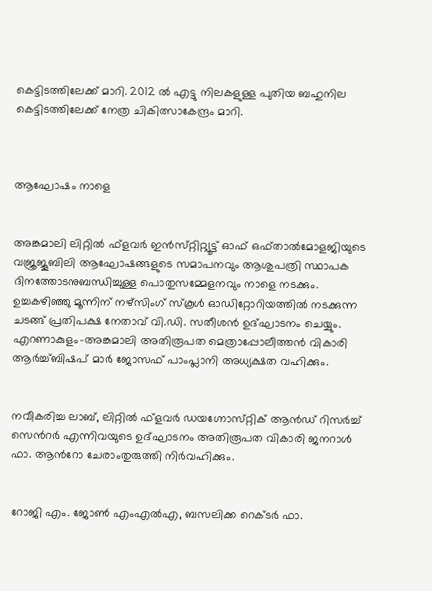കെട്ടിടത്തിലേക്ക് മാറി. 2012 ൽ എട്ടു നിലകളുള്ള പുതിയ ബഹുനില കെട്ടിടത്തിലേക്ക് നേത്ര ചികിത്സാകേന്ദ്രം മാറി.



ആഘോഷം നാളെ


അങ്കമാലി ലിറ്റിൽ ഫ്ളവർ ഇൻസ്‌റ്റിറ്റ്യൂട്ട് ഓഫ് ഒഫ്‌താൽമോളജിയുടെ വജ്രജൂബിലി ആഘോഷങ്ങളുടെ സമാപനവും ആശുപത്രി സ്ഥാപക ദിനത്തോടനുബന്ധിച്ചുള്ള പൊതുസമ്മേളനവും നാളെ നടക്കും. ഉച്ചകഴിഞ്ഞു മൂന്നിന് നഴ്സിംഗ് സ്കൂൾ ഓഡിറ്റോറിയത്തിൽ നടക്കുന്ന ചടങ്ങ് പ്രതിപക്ഷ നേതാവ് വി.ഡി. സതീശൻ ഉദ്ഘാടനം ചെയ്യും. എറണാകുളം-അങ്കമാലി അതിരൂപത മെത്രാപ്പോലീത്തൻ വികാരി ആർച്ച്ബിഷപ് മാർ ജോസഫ് പാംപ്ലാനി അധ്യക്ഷത വഹിക്കും.


നവീകരിച്ച ലാബ്, ലിറ്റിൽ ഫ്ളവർ ഡയഗ്നോസ്‌റ്റിക്‌ ആൻഡ് റിസർച്ച് സെന്‍റർ എന്നിവയുടെ ഉദ്ഘാടനം അതിരൂപത വികാരി ജനറാൾ ഫാ. ആന്‍റോ ചേരാംതുരുത്തി നിർവഹിക്കും.


റോജി എം. ജോൺ എംഎൽഎ, ബസലിക്ക റെക്ടർ ഫാ.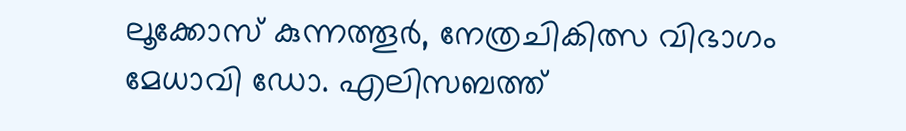ലൂക്കോസ് കുന്നത്തൂർ, നേത്രചികിത്സ വിഭാഗം മേധാവി ഡോ. എലിസബത്ത്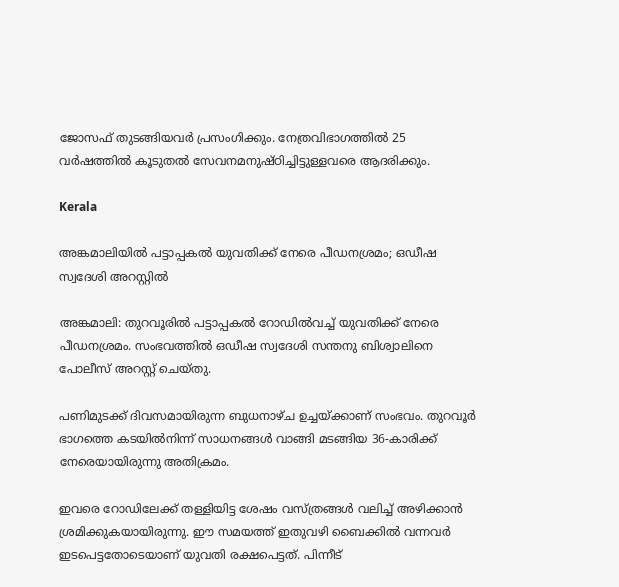ജോസഫ് തുടങ്ങിയവർ പ്രസംഗിക്കും. നേത്രവിഭാഗത്തില്‍ 25 വര്‍ഷത്തില്‍ കൂടുതല്‍ സേവനമനുഷ്ഠിച്ചിട്ടുള്ളവരെ ആദരിക്കും.

Kerala

അങ്കമാലിയില്‍ പട്ടാപ്പകല്‍ യുവതിക്ക് നേരെ പീഡനശ്രമം; ഒഡീഷ സ്വദേശി അറസ്റ്റില്‍

അങ്കമാലി: തുറവൂരില്‍ പട്ടാപ്പകല്‍ റോഡില്‍വച്ച് യുവതിക്ക് നേരെ പീഡനശ്രമം. സംഭവത്തില്‍ ഒഡീഷ സ്വദേശി സന്തനു ബിശ്വാലിനെ പോലീസ് അറസ്റ്റ് ചെയ്തു.

പണിമുടക്ക് ദിവസമായിരുന്ന ബുധനാഴ്ച ഉച്ചയ്ക്കാണ് സംഭവം. തുറവൂര്‍ ഭാഗത്തെ കടയില്‍നിന്ന് സാധനങ്ങള്‍ വാങ്ങി മടങ്ങിയ 36-കാരിക്ക് നേരെയായിരുന്നു അതിക്രമം.

ഇവരെ റോഡിലേക്ക് തള്ളിയിട്ട ശേഷം വസ്ത്രങ്ങള്‍ വലിച്ച് അഴിക്കാന്‍ ശ്രമിക്കുകയായിരുന്നു. ഈ സമയത്ത് ഇതുവഴി ബൈക്കില്‍ വന്നവര്‍ ഇടപെട്ടതോടെയാണ് യുവതി രക്ഷപെട്ടത്. പിന്നീട്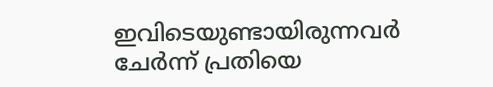ഇവിടെയുണ്ടായിരുന്നവര്‍ ചേര്‍ന്ന് പ്രതിയെ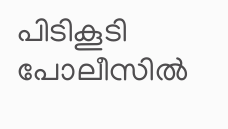പിടികൂടി പോലീസില്‍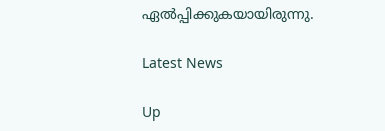ഏല്‍പ്പിക്കുകയായിരുന്നു.

Latest News

Up